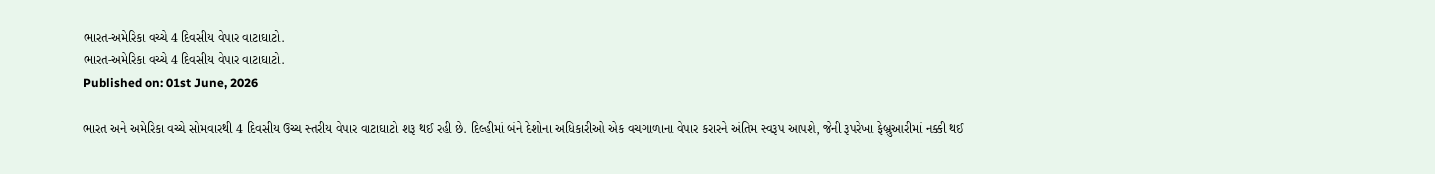ભારત-અમેરિકા વચ્ચે 4 દિવસીય વેપાર વાટાઘાટો.
ભારત-અમેરિકા વચ્ચે 4 દિવસીય વેપાર વાટાઘાટો.
Published on: 01st June, 2026

ભારત અને અમેરિકા વચ્ચે સોમવારથી 4 દિવસીય ઉચ્ચ સ્તરીય વેપાર વાટાઘાટો શરૂ થઈ રહી છે. દિલ્હીમાં બંને દેશોના અધિકારીઓ એક વચગાળાના વેપાર કરારને અંતિમ સ્વરૂપ આપશે, જેની રૂપરેખા ફેબ્રુઆરીમાં નક્કી થઈ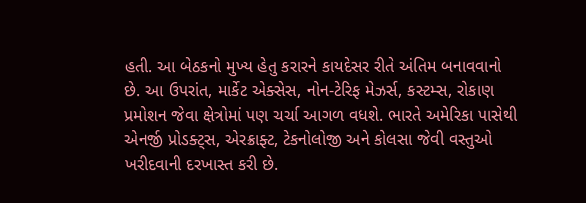હતી. આ બેઠકનો મુખ્ય હેતુ કરારને કાયદેસર રીતે અંતિમ બનાવવાનો છે. આ ઉપરાંત, માર્કેટ એક્સેસ, નોન-ટેરિફ મેઝર્સ, કસ્ટમ્સ, રોકાણ પ્રમોશન જેવા ક્ષેત્રોમાં પણ ચર્ચા આગળ વધશે. ભારતે અમેરિકા પાસેથી એનર્જી પ્રોડક્ટ્સ, એરક્રાફ્ટ, ટેકનોલોજી અને કોલસા જેવી વસ્તુઓ ખરીદવાની દરખાસ્ત કરી છે.